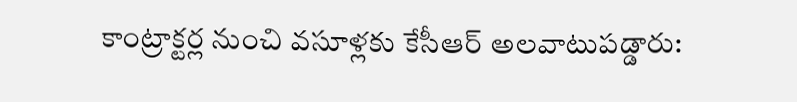కాంట్రాక్టర్ల నుంచి వసూళ్లకు కేసీఆర్ అలవాటుపడ్డారు: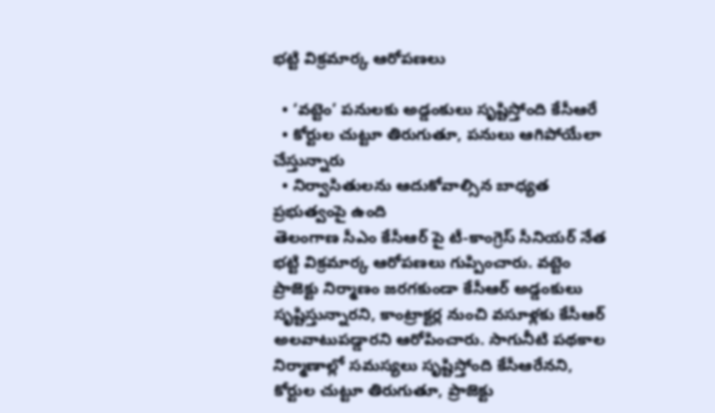భట్టి విక్రమార్క ఆరోపణలు

  • ‘వట్టెం’ పనులకు అడ్డంకులు సృష్టిస్తోంది కేసీఆరే
  • కోర్టుల చుట్టూ తిరుగుతూ, పనులు ఆగిపోయేలా చేస్తున్నారు
  • నిర్వాసితులను ఆదుకోవాల్సిన బాధ్యత ప్రభుత్వంపై ఉంది
తెలంగాణ సీఎం కేసీఆర్ పై టీ-కాంగ్రెస్ సీనియర్ నేత భట్టి విక్రమార్క ఆరోపణలు గుప్పించారు. వట్టెం ప్రాజెక్టు నిర్మాణం జరగకుండా కేసీఆర్ అడ్డంకులు సృష్టిస్తున్నారని, కాంట్రాక్టర్ల నుంచి వసూళ్లకు కేసీఆర్ అలవాటుపడ్డారని ఆరోపించారు. సాగునీటి పథకాల నిర్మాణాల్లో సమస్యలు సృష్టిస్తోంది కేసీఆరేనని, కోర్టుల చుట్టూ తిరుగుతూ, ప్రాజెక్టు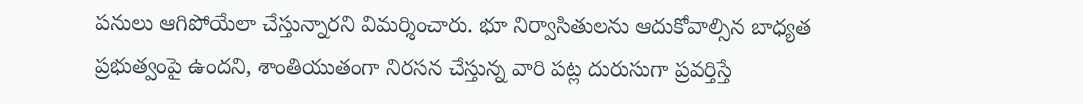పనులు ఆగిపోయేలా చేస్తున్నారని విమర్శించారు. భూ నిర్వాసితులను ఆదుకోవాల్సిన బాధ్యత ప్రభుత్వంపై ఉందని, శాంతియుతంగా నిరసన చేస్తున్న వారి పట్ల దురుసుగా ప్రవర్తిస్తే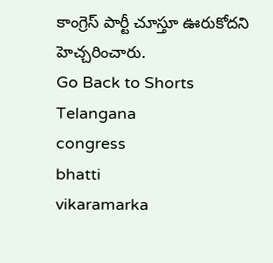కాంగ్రెస్ పార్టీ చూస్తూ ఊరుకోదని హెచ్చరించారు.
Go Back to Shorts
Telangana
congress
bhatti
vikaramarka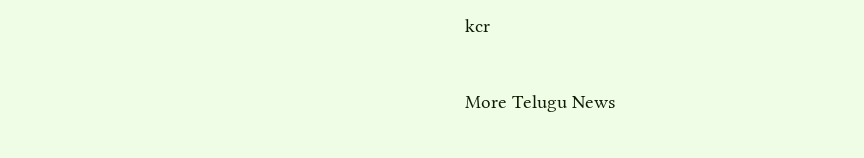kcr

More Telugu News